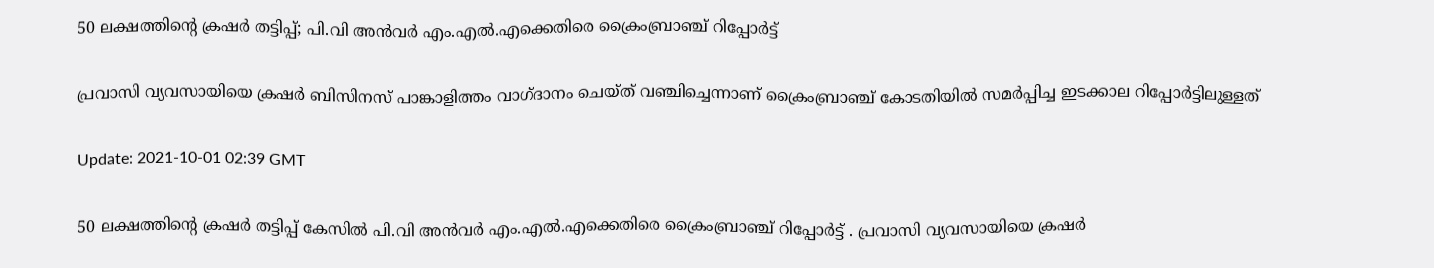50 ലക്ഷത്തിന്‍റെ ക്രഷർ തട്ടിപ്പ്; പി.വി അൻവർ എം.എൽ.എക്കെതിരെ ക്രൈംബ്രാഞ്ച് റിപ്പോർട്ട്

പ്രവാസി വ്യവസായിയെ ക്രഷർ ബിസിനസ് പാങ്കാളിത്തം വാഗ്ദാനം ചെയ്ത് വഞ്ചിച്ചെന്നാണ് ക്രൈംബ്രാഞ്ച് കോടതിയിൽ സമർപ്പിച്ച ഇടക്കാല റിപ്പോർട്ടിലുള്ളത്

Update: 2021-10-01 02:39 GMT

50 ലക്ഷത്തിന്‍റെ ക്രഷർ തട്ടിപ്പ് കേസിൽ പി.വി അൻവർ എം.എൽ.എക്കെതിരെ ക്രൈംബ്രാഞ്ച് റിപ്പോർട്ട് . പ്രവാസി വ്യവസായിയെ ക്രഷർ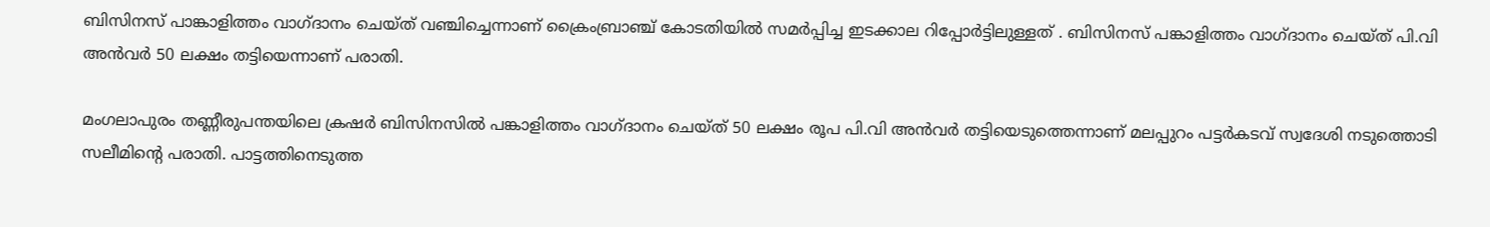ബിസിനസ് പാങ്കാളിത്തം വാഗ്ദാനം ചെയ്ത് വഞ്ചിച്ചെന്നാണ് ക്രൈംബ്രാഞ്ച് കോടതിയിൽ സമർപ്പിച്ച ഇടക്കാല റിപ്പോർട്ടിലുള്ളത് . ബിസിനസ് പങ്കാളിത്തം വാഗ്ദാനം ചെയ്ത് പി.വി അൻവർ 50 ലക്ഷം തട്ടിയെന്നാണ് പരാതി.

മംഗലാപുരം തണ്ണീരുപന്തയിലെ ക്രഷർ ബിസിനസിൽ പങ്കാളിത്തം വാഗ്ദാനം ചെയ്ത് 50 ലക്ഷം രൂപ പി.വി അൻവർ തട്ടിയെടുത്തെന്നാണ് മലപ്പുറം പട്ടർകടവ് സ്വദേശി നടുത്തൊടി സലീമിന്‍റെ പരാതി. പാട്ടത്തിനെടുത്ത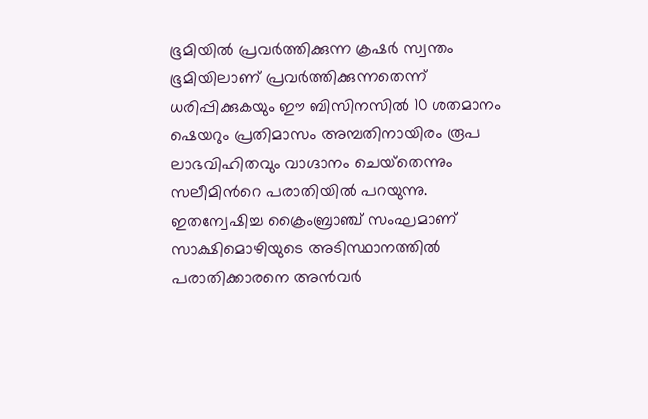ഭൂമിയിൽ പ്രവർത്തിക്കുന്ന ക്രഷർ സ്വന്തം ഭൂമിയിലാണ് പ്രവർത്തിക്കുന്നതെന്ന് ധരിപ്പിക്കുകയും ഈ ബിസിനസിൽ 10 ശതമാനം ഷെയറും പ്രതിമാസം അമ്പതിനായിരം രൂപ ലാഭവിഹിതവും വാഗ്ദാനം ചെയ്‌തെന്നും സലീമിന്‍റെ പരാതിയിൽ പറയുന്നു. ഇതന്വേഷിച്ച ക്രൈംബ്രാഞ്ച് സംഘമാണ് സാക്ഷിമൊഴിയുടെ അടിസ്ഥാനത്തിൽ പരാതിക്കാരനെ അൻവർ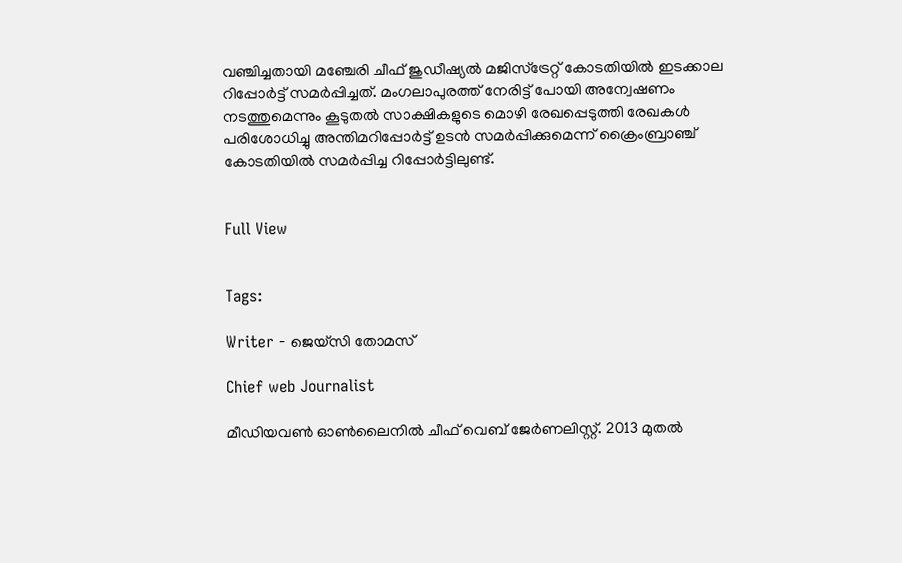വഞ്ചിച്ചതായി മഞ്ചേരി ചീഫ് ജുഡീഷ്യൽ മജിസ്‌ട്രേറ്റ് കോടതിയിൽ ഇടക്കാല റിപ്പോർട്ട് സമർപ്പിച്ചത്. മംഗലാപുരത്ത് നേരിട്ട് പോയി അന്വേഷണം നടത്തുമെന്നും കൂടുതൽ സാക്ഷികളുടെ മൊഴി രേഖപ്പെടുത്തി രേഖകൾ പരിശോധിച്ചു അന്തിമറിപ്പോർട്ട് ഉടൻ സമർപ്പിക്കുമെന്ന് ക്രൈംബ്രാഞ്ച് കോടതിയിൽ സമർപ്പിച്ച റിപ്പോർട്ടിലുണ്ട്.


Full View


Tags:

Writer - ജെയ്സി തോമസ്

Chief web Journalist

മീഡിയവൺ ഓൺലൈനിൽ ചീഫ് വെബ് ജേർണലിസ്റ്റ്. 2013 മുതൽ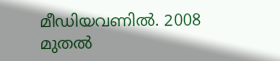മീഡിയവണിൽ. 2008 മുതൽ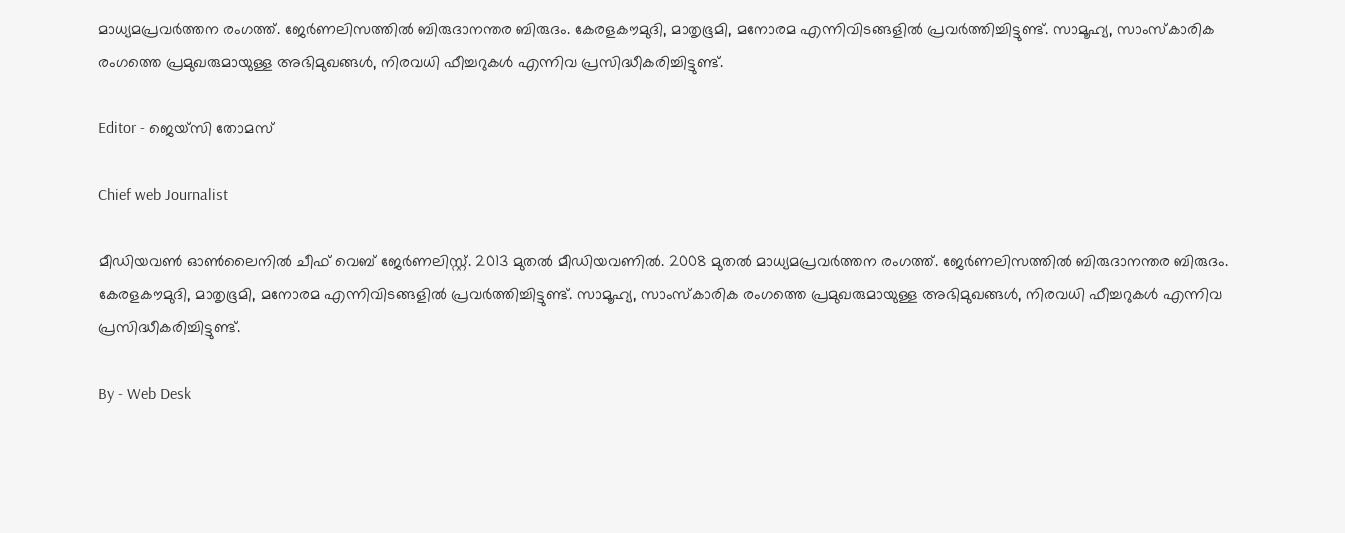മാധ്യമപ്രവർത്തന രംഗത്ത്. ജേർണലിസത്തിൽ ബിരുദാനന്തര ബിരുദം. കേരളകൗമുദി, മാതൃഭൂമി, മനോരമ എന്നിവിടങ്ങളിൽ പ്രവർത്തിച്ചിട്ടുണ്ട്. സാമൂഹ്യ, സാംസ്‌കാരിക രംഗത്തെ പ്രമുഖരുമായുള്ള അഭിമുഖങ്ങൾ, നിരവധി ഫീച്ചറുകൾ എന്നിവ പ്രസിദ്ധീകരിച്ചിട്ടുണ്ട്.

Editor - ജെയ്സി തോമസ്

Chief web Journalist

മീഡിയവൺ ഓൺലൈനിൽ ചീഫ് വെബ് ജേർണലിസ്റ്റ്. 2013 മുതൽ മീഡിയവണിൽ. 2008 മുതൽ മാധ്യമപ്രവർത്തന രംഗത്ത്. ജേർണലിസത്തിൽ ബിരുദാനന്തര ബിരുദം. കേരളകൗമുദി, മാതൃഭൂമി, മനോരമ എന്നിവിടങ്ങളിൽ പ്രവർത്തിച്ചിട്ടുണ്ട്. സാമൂഹ്യ, സാംസ്‌കാരിക രംഗത്തെ പ്രമുഖരുമായുള്ള അഭിമുഖങ്ങൾ, നിരവധി ഫീച്ചറുകൾ എന്നിവ പ്രസിദ്ധീകരിച്ചിട്ടുണ്ട്.

By - Web Desk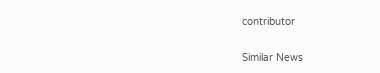contributor

Similar News